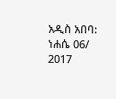አዲስ አበባ: ነሐሴ 06/ 2017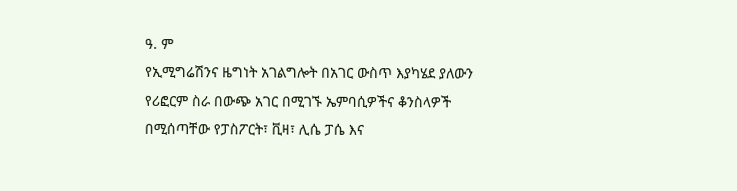ዓ. ም
የኢሚግሬሽንና ዜግነት አገልግሎት በአገር ውስጥ እያካሄደ ያለውን የሪፎርም ስራ በውጭ አገር በሚገኙ ኤምባሲዎችና ቆንስላዎች በሚሰጣቸው የፓስፖርት፣ ቪዛ፣ ሊሴ ፓሴ እና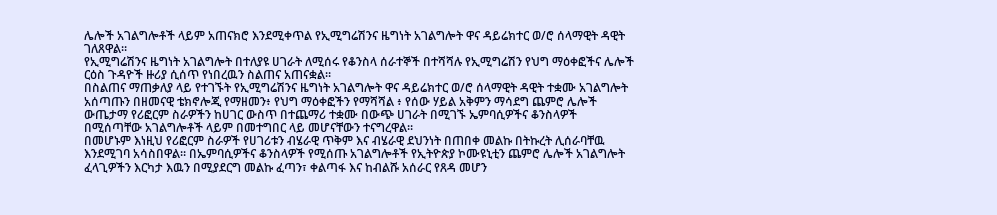ሌሎች አገልግሎቶች ላይም አጠናክሮ እንደሚቀጥል የኢሚግሬሽንና ዜግነት አገልግሎት ዋና ዳይሬክተር ወ/ሮ ሰላማዊት ዳዊት ገለጸዋል።
የኢሚግሬሽንና ዜግነት አገልግሎት በተለያዩ ሀገራት ለሚሰሩ የቆንስላ ሰራተኞች በተሻሻሉ የኢሚግሬሽን የህግ ማዕቀፎችና ሌሎች ርዕስ ጉዳዮች ዙሪያ ሲሰጥ የነበረዉን ስልጠና አጠናቋል።
በስልጠና ማጠቃለያ ላይ የተገኙት የኢሚግሬሽንና ዜግነት አገልግሎት ዋና ዳይሬክተር ወ/ሮ ሰላማዊት ዳዊት ተቋሙ አገልግሎት አሰጣጡን በዘመናዊ ቴክኖሎጂ የማዘመን፥ የህግ ማዕቀፎችን የማሻሻል ፥ የሰው ሃይል አቅምን ማሳደግ ጨምሮ ሌሎች ውጤታማ የሪፎርም ስራዎችን ከሀገር ውስጥ በተጨማሪ ተቋሙ በውጭ ሀገራት በሚገኙ ኤምባሲዎችና ቆንስላዎች በሚሰጣቸው አገልግሎቶች ላይም በመተግበር ላይ መሆናቸውን ተናግረዋል።
በመሆኑም እነዚህ የሪፎርም ስራዎች የሀገሪቱን ብሄራዊ ጥቅም እና ብሄራዊ ደህንነት በጠበቀ መልኩ በትኩረት ሊሰራባቸዉ እንደሚገባ አሳስበዋል። በኤምባሲዎችና ቆንስላዎች የሚሰጡ አገልግሎቶች የኢትዮጵያ ኮሙዩኒቲን ጨምሮ ሌሎች አገልግሎት ፈላጊዎችን እርካታ እዉን በሚያደርግ መልኩ ፈጣን፣ ቀልጣፋ እና ከብልሹ አሰራር የጸዳ መሆን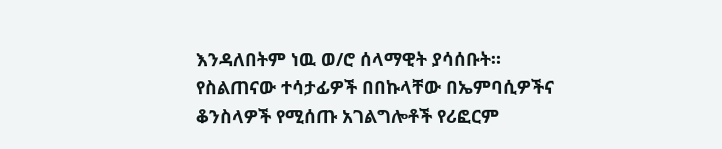እንዳለበትም ነዉ ወ/ሮ ሰላማዊት ያሳሰቡት።
የስልጠናው ተሳታፊዎች በበኩላቸው በኤምባሲዎችና ቆንስላዎች የሚሰጡ አገልግሎቶች የሪፎርም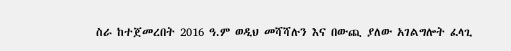ስራ ከተጀመረበት 2016 ዓ.ም ወዲህ መሻሻሉን እና በውጪ ያለው አገልግሎት ፈላጊ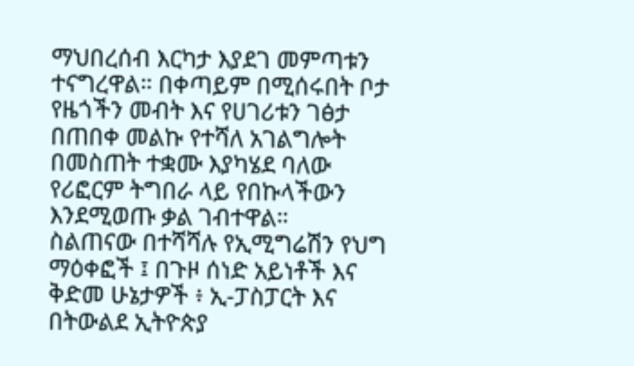ማህበረሰብ እርካታ እያደገ መምጣቱን ተናግረዋል። በቀጣይም በሚሰሩበት ቦታ የዜጎችን መብት እና የሀገሪቱን ገፅታ በጠበቀ መልኩ የተሻለ አገልግሎት በመስጠት ተቋሙ እያካሄደ ባለው የሪፎርም ትግበራ ላይ የበኩላችውን እንደሚወጡ ቃል ገብተዋል።
ስልጠናው በተሻሻሉ የኢሚግሬሽን የህግ ማዕቀፎች ፤ በጉዞ ሰነድ አይነቶች እና ቅድመ ሁኔታዎች ፥ ኢ-ፓስፓርት እና በትውልደ ኢትዮጵያ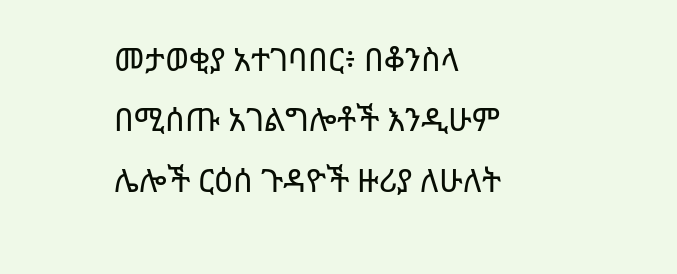መታወቂያ አተገባበር፥ በቆንስላ በሚሰጡ አገልግሎቶች እንዲሁም ሌሎች ርዕሰ ጉዳዮች ዙሪያ ለሁለት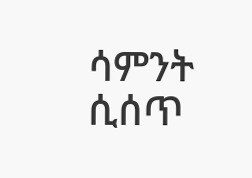ሳምንት ሲሰጥ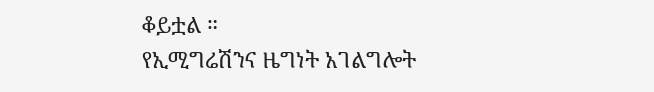ቆይቷል ።
የኢሚግሬሽንና ዜግነት አገልግሎት